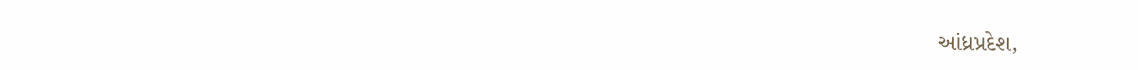આંધ્રપ્રદેશ,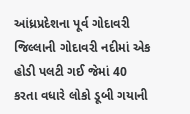આંધ્રપ્રદેશના પૂર્વ ગોદાવરી જિલ્લાની ગોદાવરી નદીમાં એક હોડી પલટી ગઈ જેમાં 40 કરતા વધારે લોકો ડૂબી ગયાની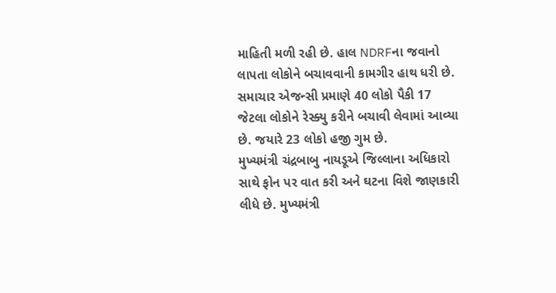માહિતી મળી રહી છે. હાલ NDRFના જવાનો લાપતા લોકોને બચાવવાની કામગીર હાથ ધરી છે. સમાચાર એજન્સી પ્રમાણે 40 લોકો પૈકી 17 જેટલા લોકોને રેસ્ક્યુ કરીને બચાવી લેવામાં આવ્યા છે. જયારે 23 લોકો હજી ગુમ છે.
મુખ્યમંત્રી ચંદ્રબાબુ નાયડૂએ જિલ્લાના અધિકારો સાથે ફોન પર વાત કરી અને ઘટના વિશે જાણકારી લીધે છે. મુખ્યમંત્રી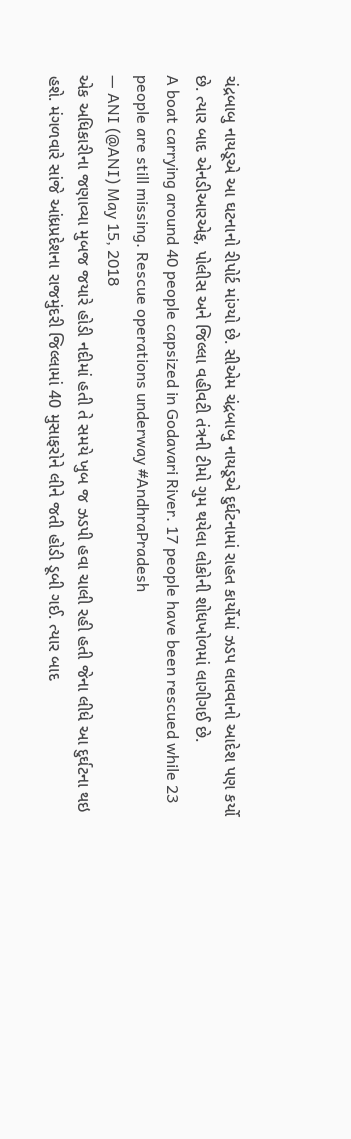ચંદ્રબાબુ નાયડૂએ આ ઘટનાનો રીપોર્ટ માંગ્યો છે. સીએમ ચંદ્રબાબુ નાયડૂએ દુર્ઘટનામાં રાહત કાર્યોમાં ઝડપ લાવવાનો આદેશ પણ કર્યો છે. ત્યાર બાદ એનડીઆરએફ, પોલીસ અને જિલ્લા વહીવટી તંત્રની ટીમો ગુમ થયેલા લોકોની શોધખોળમાં લાગીગઈ છે.
A boat carrying around 40 people capsized in Godavari River. 17 people have been rescued while 23 people are still missing. Rescue operations underway #AndhraPradesh
— ANI (@ANI) May 15, 2018
એક અધિકારીના જણાવ્યા મુબજ જયારે હોડી નદીમાં હતી તે સમયે ખુબ જ ઝડપી હવા ચાલી રહી હતી જેના લીધે આ દુર્ઘટના થઇ હશે. મંગળવારે સાંજે આંધ્રપ્રદેશના રાજમુંદરી જિલ્લામાં 40 મુસાફરોને લીને જતી હોડી ડૂબી ગઈ. ત્યાર બાદ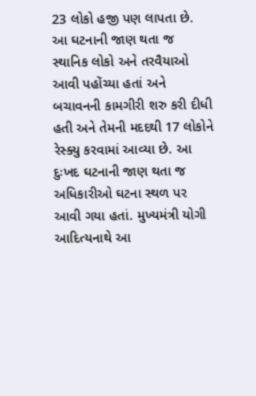23 લોકો હજી પણ લાપતા છે.
આ ઘટનાની જાણ થતા જ સ્થાનિક લોકો અને તરવૈયાઓ આવી પહોંચ્યા હતાં અને બચાવનની કામગીરી શરુ કરી દીધી હતી અને તેમની મદદથી 17 લોકોને રેસ્ક્યુ કરવામાં આવ્યા છે. આ દુઃખદ ઘટનાની જાણ થતા જ અધિકારીઓ ઘટના સ્થળ પર આવી ગયા હતાં. મુખ્યમંત્રી યોગી આદિત્યનાથે આ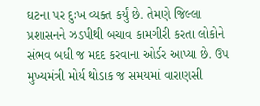ઘટના પર દુઃખ વ્યક્ત કર્યું છે. તેમણે જિલ્લા પ્રશાસનને ઝડપીથી બચાવ કામગીરી કરતા લોકોને સંભવ બધી જ મદદ કરવાના ઓર્ડર આપ્યા છે. ઉપ મુખ્યમંત્રી મોર્ય થોડાક જ સમયમાં વારાણસી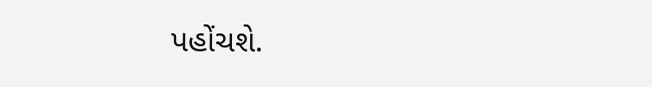પહોંચશે.